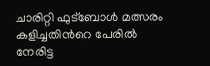ചാരിറ്റി ഫുട്ബോൾ മത്സരം കളിച്ചതിന്‍റെ പേരിൽ നേരിട്ട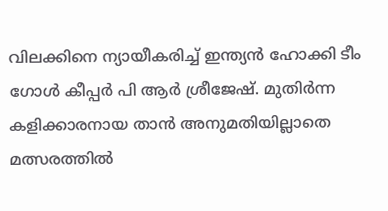വിലക്കിനെ ന്യായീകരിച്ച് ഇന്ത്യൻ ഹോക്കി ടീം ഗോൾ കീപ്പർ പി ആർ ശ്രീജേഷ്. മുതിർന്ന കളിക്കാരനായ താൻ അനുമതിയില്ലാതെ മത്സരത്തിൽ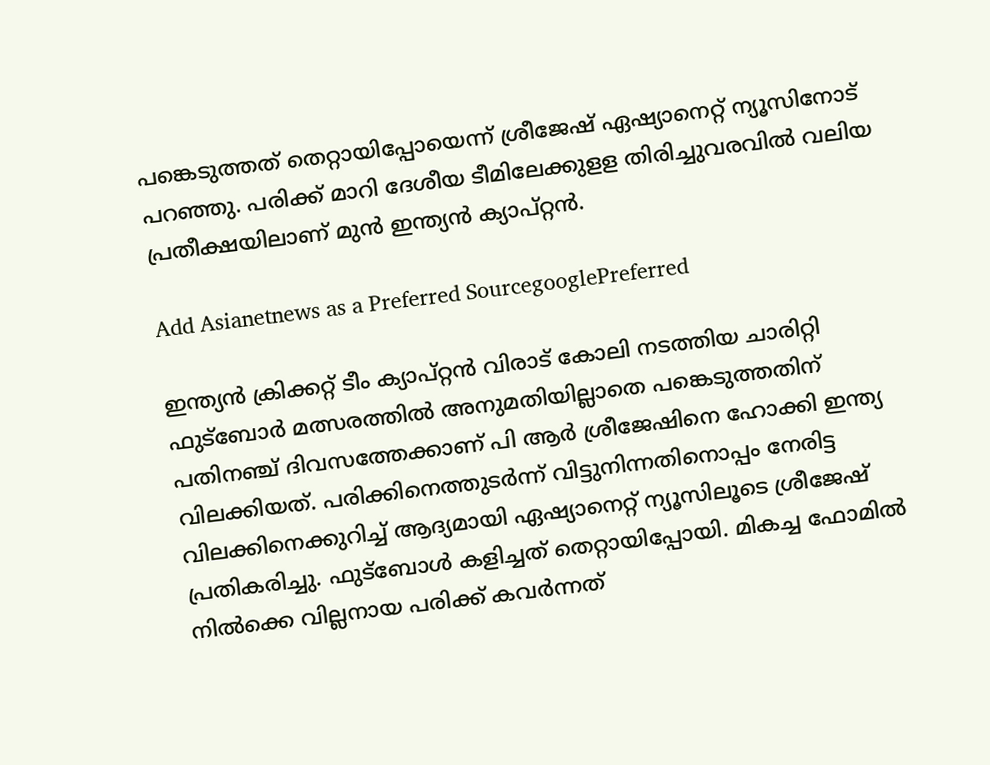പങ്കെടുത്തത് തെറ്റായിപ്പോയെന്ന് ശ്രീജേഷ് ഏഷ്യാനെറ്റ് ന്യൂസിനോട് പറഞ്ഞു. പരിക്ക് മാറി ദേശീയ ടീമിലേക്കുളള തിരിച്ചുവരവിൽ വലിയ പ്രതീക്ഷയിലാണ് മുൻ ഇന്ത്യൻ ക്യാപ്റ്റൻ.

Add Asianetnews as a Preferred SourcegooglePreferred

ഇന്ത്യൻ ക്രിക്കറ്റ് ടീം ക്യാപ്റ്റൻ വിരാട് കോലി നടത്തിയ ചാരിറ്റി ഫുട്ബോർ മത്സരത്തിൽ അനുമതിയില്ലാതെ പങ്കെടുത്തതിന് പതിനഞ്ച് ദിവസത്തേക്കാണ് പി ആർ ശ്രീജേഷിനെ ഹോക്കി ഇന്ത്യ വിലക്കിയത്. പരിക്കിനെത്തുടർന്ന് വിട്ടുനിന്നതിനൊപ്പം നേരിട്ട വിലക്കിനെക്കുറിച്ച് ആദ്യമായി ഏഷ്യാനെറ്റ് ന്യൂസിലൂടെ ശ്രീജേഷ് പ്രതികരിച്ചു. ഫുട്ബോൾ കളിച്ചത് തെറ്റായിപ്പോയി. മികച്ച ഫോമിൽ നിൽക്കെ വില്ലനായ പരിക്ക് കവർന്നത്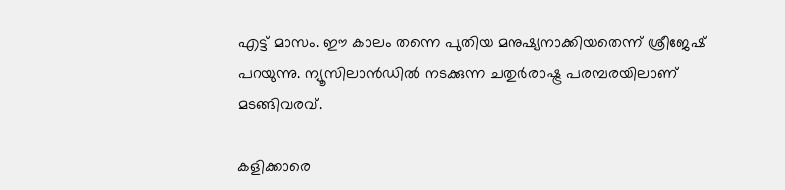എട്ട് മാസം. ഈ കാലം തന്നെ പുതിയ മനുഷ്യനാക്കിയതെന്ന് ശ്രീജേഷ് പറയുന്നു. ന്യൂസിലാൻഡിൽ നടക്കുന്ന ചതുർരാഷ്ട്ര പരമ്പരയിലാണ് മടങ്ങിവരവ്.

കളിക്കാരെ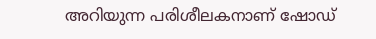അറിയുന്ന പരിശീലകനാണ് ഷോഡ്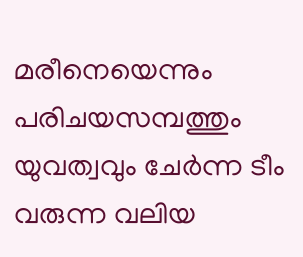മരീനെയെന്നും പരിചയസമ്പത്തും യുവത്വവും ചേർന്ന ടീം വരുന്ന വലിയ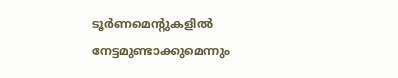ടൂർണമെന്റുകളിൽ നേട്ടമുണ്ടാക്കുമെന്നും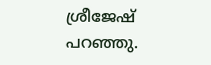ശ്രീജേഷ് പറഞ്ഞു.